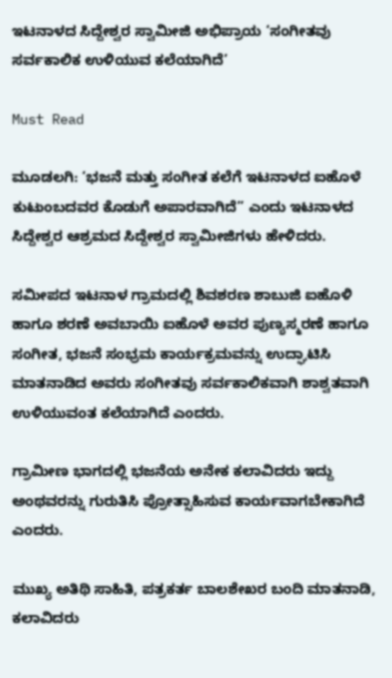ಇಟನಾಳದ ಸಿದ್ದೇಶ್ವರ ಸ್ವಾಮೀಜಿ ಅಭಿಪ್ರಾಯ ‘ಸಂಗೀತವು ಸರ್ವಕಾಲಿಕ ಉಳಿಯುವ ಕಲೆಯಾಗಿದೆ’

Must Read

ಮೂಡಲಗಿ: ‘ಭಜನೆ ಮತ್ತು ಸಂಗೀತ ಕಲೆಗೆ ಇಟನಾಳದ ಐಹೊಳೆ ಕುಟುಂಬದವರ ಕೊಡುಗೆ ಅಪಾರವಾಗಿದೆ” ಎಂದು ಇಟನಾಳದ ಸಿದ್ದೇಶ್ವರ ಆಶ್ರಮದ ಸಿದ್ದೇಶ್ವರ ಸ್ವಾಮೀಜಿಗಳು ಹೇಳಿದರು.

ಸಮೀಪದ ಇಟನಾಳ ಗ್ರಾಮದಲ್ಲಿ ಶಿವಶರಣ ಶಾಬುಜಿ ಐಹೊಳಿ ಹಾಗೂ ಶರಣೆ ಅವಬಾಯಿ ಐಹೊಳೆ ಅವರ ಪುಣ್ಯಸ್ಮರಣೆ ಹಾಗೂ ಸಂಗೀತ, ಭಜನೆ ಸಂಭ್ರಮ ಕಾರ್ಯಕ್ರಮವನ್ನು ಉದ್ಘಾಟಿಸಿ ಮಾತನಾಡಿದ ಅವರು ಸಂಗೀತವು ಸರ್ವಕಾಲಿಕವಾಗಿ ಶಾಶ್ವತವಾಗಿ ಉಳಿಯುವಂತ ಕಲೆಯಾಗಿದೆ ಎಂದರು.

ಗ್ರಾಮೀಣ ಭಾಗದಲ್ಲಿ ಭಜನೆಯ ಅನೇಕ ಕಲಾವಿದರು ಇದ್ದು ಅಂಥವರನ್ನು ಗುರುತಿಸಿ ಪ್ರೋತ್ಸಾಹಿಸುವ ಕಾರ್ಯವಾಗಬೇಕಾಗಿದೆ ಎಂದರು.

ಮುಖ್ಯ ಅತಿಥಿ ಸಾಹಿತಿ, ಪತ್ರಕರ್ತ ಬಾಲಶೇಖರ ಬಂದಿ ಮಾತನಾಡಿ,  ಕಲಾವಿದರು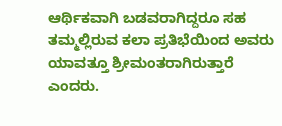ಆರ್ಥಿಕವಾಗಿ ಬಡವರಾಗಿದ್ದರೂ ಸಹ ತಮ್ಮಲ್ಲಿರುವ ಕಲಾ ಪ್ರತಿಭೆಯಿಂದ ಅವರು ಯಾವತ್ತೂ ಶ್ರೀಮಂತರಾಗಿರುತ್ತಾರೆ ಎಂದರು.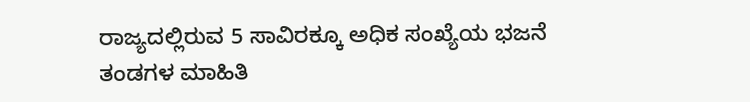ರಾಜ್ಯದಲ್ಲಿರುವ 5 ಸಾವಿರಕ್ಕೂ ಅಧಿಕ ಸಂಖ್ಯೆಯ ಭಜನೆ ತಂಡಗಳ ಮಾಹಿತಿ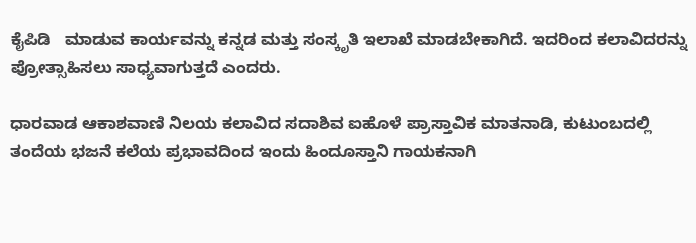ಕೈಪಿಡಿ   ಮಾಡುವ ಕಾರ್ಯವನ್ನು ಕನ್ನಡ ಮತ್ತು ಸಂಸ್ಕೃತಿ ಇಲಾಖೆ ಮಾಡಬೇಕಾಗಿದೆ. ಇದರಿಂದ ಕಲಾವಿದರನ್ನು ಪ್ರೋತ್ಸಾಹಿಸಲು ಸಾಧ್ಯವಾಗುತ್ತದೆ ಎಂದರು.

ಧಾರವಾಡ ಆಕಾಶವಾಣಿ ನಿಲಯ ಕಲಾವಿದ ಸದಾಶಿವ ಐಹೊಳೆ ಪ್ರಾಸ್ತಾವಿಕ ಮಾತನಾಡಿ, ಕುಟುಂಬದಲ್ಲಿ ತಂದೆಯ ಭಜನೆ ಕಲೆಯ ಪ್ರಭಾವದಿಂದ ಇಂದು ಹಿಂದೂಸ್ತಾನಿ ಗಾಯಕನಾಗಿ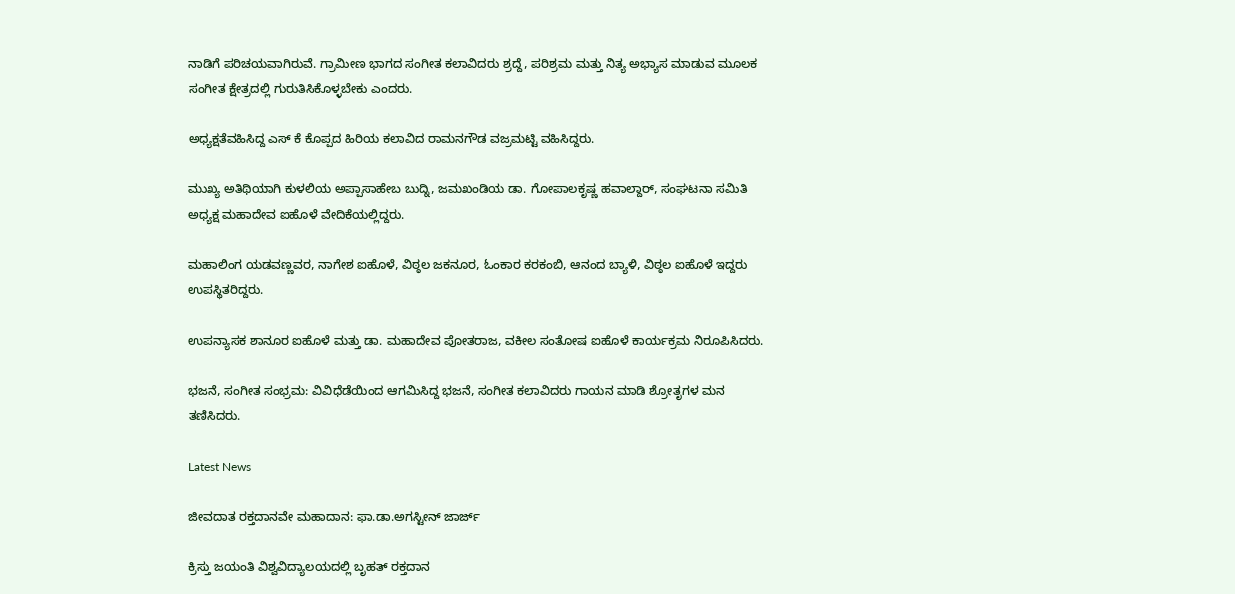ನಾಡಿಗೆ ಪರಿಚಯವಾಗಿರುವೆ. ಗ್ರಾಮೀಣ ಭಾಗದ ಸಂಗೀತ ಕಲಾವಿದರು ಶ್ರದ್ದೆ, ಪರಿಶ್ರಮ ಮತ್ತು ನಿತ್ಯ ಅಭ್ಯಾಸ ಮಾಡುವ ಮೂಲಕ ಸಂಗೀತ ಕ್ಷೇತ್ರದಲ್ಲಿ ಗುರುತಿಸಿಕೊಳ್ಳಬೇಕು ಎಂದರು.

ಅಧ್ಯಕ್ಷತೆವಹಿಸಿದ್ದ ಎಸ್‍ ಕೆ ಕೊಪ್ಪದ ಹಿರಿಯ ಕಲಾವಿದ ರಾಮನಗೌಡ ವಜ್ರಮಟ್ಟಿ ವಹಿಸಿದ್ದರು.

ಮುಖ್ಯ ಅತಿಥಿಯಾಗಿ ಕುಳಲಿಯ ಅಪ್ಪಾಸಾಹೇಬ ಬುದ್ನಿ, ಜಮಖಂಡಿಯ ಡಾ. ಗೋಪಾಲಕೃಷ್ಣ ಹವಾಲ್ದಾರ್, ಸಂಘಟನಾ ಸಮಿತಿ ಅಧ್ಯಕ್ಷ ಮಹಾದೇವ ಐಹೊಳೆ ವೇದಿಕೆಯಲ್ಲಿದ್ದರು.

ಮಹಾಲಿಂಗ ಯಡವಣ್ಣವರ, ನಾಗೇಶ ಐಹೊಳೆ, ವಿಠ್ಠಲ ಜಕನೂರ, ಓಂಕಾರ ಕರಕಂಬಿ, ಆನಂದ ಬ್ಯಾಳಿ, ವಿಠ್ಠಲ ಐಹೊಳೆ ಇದ್ದರು ಉಪಸ್ಥಿತರಿದ್ದರು.

ಉಪನ್ಯಾಸಕ ಶಾನೂರ ಐಹೊಳೆ ಮತ್ತು ಡಾ. ಮಹಾದೇವ ಪೋತರಾಜ, ವಕೀಲ ಸಂತೋಷ ಐಹೊಳೆ ಕಾರ್ಯಕ್ರಮ ನಿರೂಪಿಸಿದರು.

ಭಜನೆ, ಸಂಗೀತ ಸಂಭ್ರಮ: ವಿವಿಧೆಡೆಯಿಂದ ಆಗಮಿಸಿದ್ದ ಭಜನೆ, ಸಂಗೀತ ಕಲಾವಿದರು ಗಾಯನ ಮಾಡಿ ಶ್ರೋತೃಗಳ ಮನ ತಣಿಸಿದರು.

Latest News

ಜೀವದಾತ ರಕ್ತದಾನವೇ ಮಹಾದಾನ: ಫಾ.ಡಾ.ಅಗಸ್ಟೀನ್ ಜಾರ್ಜ್

ಕ್ರಿಸ್ತು ಜಯಂತಿ ವಿಶ್ವವಿದ್ಯಾಲಯದಲ್ಲಿ ಬೃಹತ್ ರಕ್ತದಾನ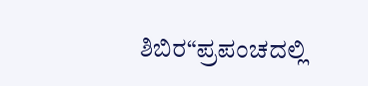ಶಿಬಿರ“ಪ್ರಪಂಚದಲ್ಲಿ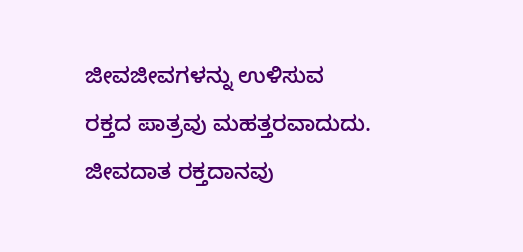ಜೀವಜೀವಗಳನ್ನು ಉಳಿಸುವ ರಕ್ತದ ಪಾತ್ರವು ಮಹತ್ತರವಾದುದು. ಜೀವದಾತ ರಕ್ತದಾನವು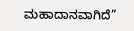ಮಹಾದಾನವಾಗಿದೆ”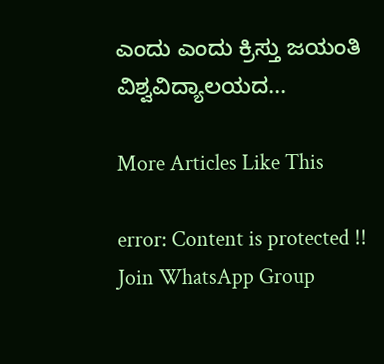ಎಂದು ಎಂದು ಕ್ರಿಸ್ತು ಜಯಂತಿ ವಿಶ್ವವಿದ್ಯಾಲಯದ...

More Articles Like This

error: Content is protected !!
Join WhatsApp Group